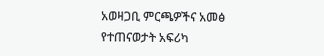አወዛጋቢ ምርጫዎችና አመፅ የተጠናወታት አፍሪካ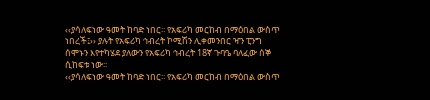‹‹ያሳለፍነው ዓመት ከባድ ነበር፡፡ የአፍሪካ መርከብ በማዕበል ውስጥ ነበረች፤›› ያሉት የአፍሪካ ኅብረት ኮሚሽን ሊቀመንበር ዣን ፒንግ ሰሞኑን እየተካሄደ ያለውን የአፍሪካ ኅብረት 18ኛ ጉባዔ ባለፈው ሰኞ ሲከፍቱ ነው፡፡
‹‹ያሳለፍነው ዓመት ከባድ ነበር፡፡ የአፍሪካ መርከብ በማዕበል ውስጥ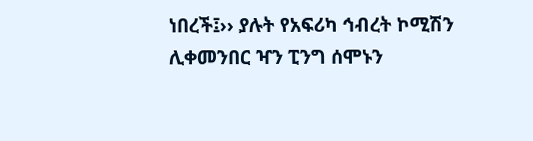ነበረች፤›› ያሉት የአፍሪካ ኅብረት ኮሚሽን ሊቀመንበር ዣን ፒንግ ሰሞኑን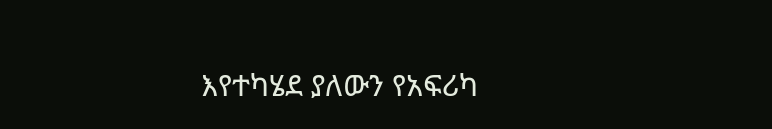እየተካሄደ ያለውን የአፍሪካ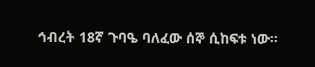ኅብረት 18ኛ ጉባዔ ባለፈው ሰኞ ሲከፍቱ ነው፡፡